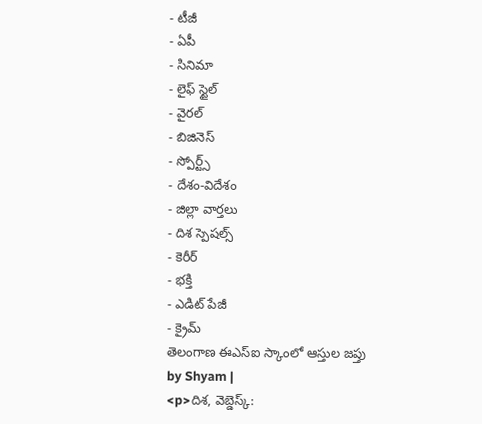- టీజీ
- ఏపీ
- సినిమా
- లైఫ్ స్టైల్
- వైరల్
- బిజినెస్
- స్పోర్ట్స్
- దేశం-విదేశం
- జిల్లా వార్తలు
- దిశ స్పెషల్స్
- కెరీర్
- భక్తి
- ఎడిట్ పేజీ
- క్రైమ్
తెలంగాణ ఈఎస్ఐ స్కాంలో ఆస్తుల జప్తు
by Shyam |
<p>దిశ, వెబ్డెస్క్: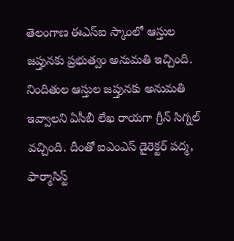తెలంగాణ ఈఎస్ఐ స్కాంలో ఆస్తుల జప్తునకు ప్రభుత్వం అనుమతి ఇచ్చింది. నిందితుల ఆస్తుల జప్తునకు అనుమతి ఇవ్వాలని ఏసీబీ లేఖ రాయగా గ్రీన్ సిగ్నల్ వచ్చింది. దీంతో ఐఎంఎస్ డైరెక్టర్ పద్మ, ఫార్మాసిస్ట్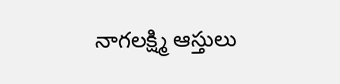నాగలక్ష్మి ఆస్తులు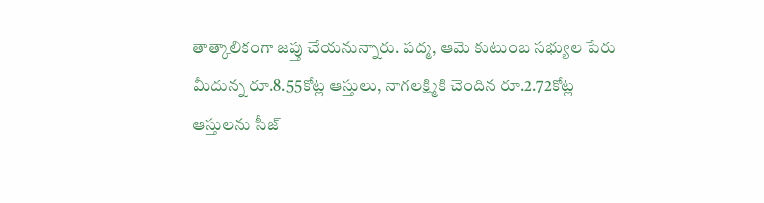తాత్కాలికంగా జప్తు చేయనున్నారు. పద్మ, ఆమె కుటుంబ సభ్యుల పేరు మీదున్న రూ.8.55కోట్ల ఆస్తులు, నాగలక్ష్మికి చెందిన రూ.2.72కోట్ల ఆస్తులను సీజ్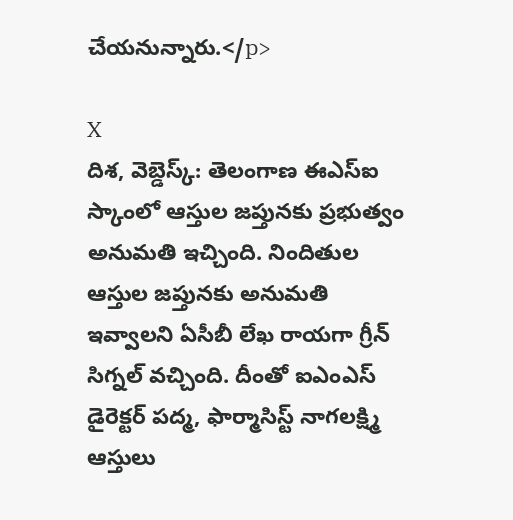చేయనున్నారు.</p>

X
దిశ, వెబ్డెస్క్: తెలంగాణ ఈఎస్ఐ స్కాంలో ఆస్తుల జప్తునకు ప్రభుత్వం అనుమతి ఇచ్చింది. నిందితుల ఆస్తుల జప్తునకు అనుమతి ఇవ్వాలని ఏసీబీ లేఖ రాయగా గ్రీన్ సిగ్నల్ వచ్చింది. దీంతో ఐఎంఎస్ డైరెక్టర్ పద్మ, ఫార్మాసిస్ట్ నాగలక్ష్మి ఆస్తులు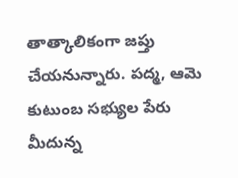తాత్కాలికంగా జప్తు చేయనున్నారు. పద్మ, ఆమె కుటుంబ సభ్యుల పేరు మీదున్న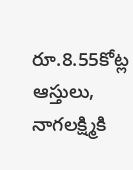రూ.8.55కోట్ల ఆస్తులు, నాగలక్ష్మికి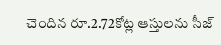చెందిన రూ.2.72కోట్ల ఆస్తులను సీజ్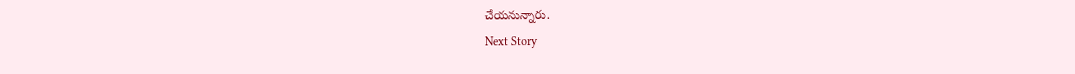చేయనున్నారు.
Next Story